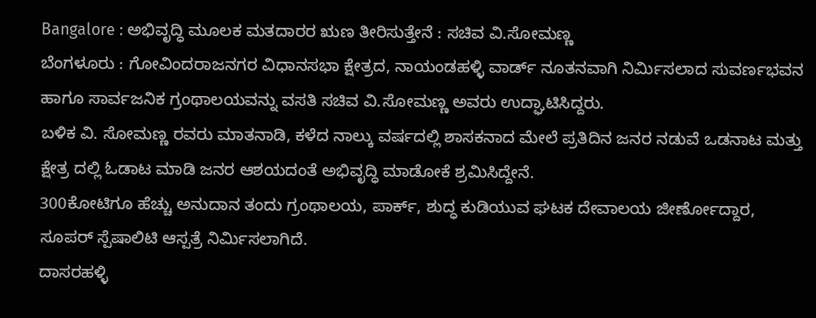Bangalore : ಅಭಿವೃದ್ಧಿ ಮೂಲಕ ಮತದಾರರ ಋಣ ತೀರಿಸುತ್ತೇನೆ : ಸಚಿವ ವಿ.ಸೋಮಣ್ಣ
ಬೆಂಗಳೂರು : ಗೋವಿಂದರಾಜನಗರ ವಿಧಾನಸಭಾ ಕ್ಷೇತ್ರದ, ನಾಯಂಡಹಳ್ಳಿ ವಾರ್ಡ್ ನೂತನವಾಗಿ ನಿರ್ಮಿಸಲಾದ ಸುವರ್ಣಭವನ ಹಾಗೂ ಸಾರ್ವಜನಿಕ ಗ್ರಂಥಾಲಯವನ್ನು ವಸತಿ ಸಚಿವ ವಿ.ಸೋಮಣ್ಣ ಅವರು ಉದ್ಘಾಟಿಸಿದ್ದರು.
ಬಳಿಕ ವಿ. ಸೋಮಣ್ಣ ರವರು ಮಾತನಾಡಿ, ಕಳೆದ ನಾಲ್ಕು ವರ್ಷದಲ್ಲಿ ಶಾಸಕನಾದ ಮೇಲೆ ಪ್ರತಿದಿನ ಜನರ ನಡುವೆ ಒಡನಾಟ ಮತ್ತು ಕ್ಷೇತ್ರ ದಲ್ಲಿ ಓಡಾಟ ಮಾಡಿ ಜನರ ಆಶಯದಂತೆ ಅಭಿವೃದ್ಧಿ ಮಾಡೋಕೆ ಶ್ರಮಿಸಿದ್ದೇನೆ.
300ಕೋಟಿಗೂ ಹೆಚ್ಚು ಅನುದಾನ ತಂದು ಗ್ರಂಥಾಲಯ, ಪಾರ್ಕ್, ಶುದ್ಧ ಕುಡಿಯುವ ಘಟಕ ದೇವಾಲಯ ಜೀರ್ಣೋದ್ದಾರ, ಸೂಪರ್ ಸ್ಪೆಷಾಲಿಟಿ ಆಸ್ಪತ್ರೆ ನಿರ್ಮಿಸಲಾಗಿದೆ.
ದಾಸರಹಳ್ಳಿ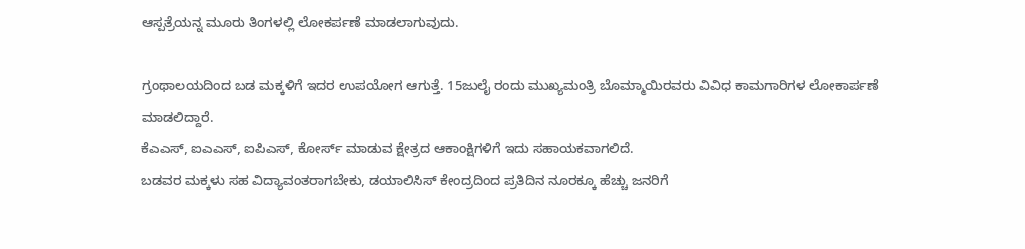ಆಸ್ಪತ್ರೆಯನ್ನ ಮೂರು ತಿಂಗಳಲ್ಲಿ ಲೋಕರ್ಪಣೆ ಮಾಡಲಾಗುವುದು.

ಗ್ರಂಥಾಲಯದಿಂದ ಬಡ ಮಕ್ಕಳಿಗೆ ಇದರ ಉಪಯೋಗ ಆಗುತ್ತೆ. 15ಜುಲೈ ರಂದು ಮುಖ್ಯಮಂತ್ರಿ ಬೊಮ್ಮಾಯಿರವರು ವಿವಿಧ ಕಾಮಗಾರಿಗಳ ಲೋಕಾರ್ಪಣೆ ಮಾಡಲಿದ್ದಾರೆ.
ಕೆಎಎಸ್, ಐಎಎಸ್, ಐಪಿಎಸ್, ಕೋರ್ಸ್ ಮಾಡುವ ಕ್ಷೇತ್ರದ ಆಕಾಂಕ್ಷಿಗಳಿಗೆ ಇದು ಸಹಾಯಕವಾಗಲಿದೆ.
ಬಡವರ ಮಕ್ಕಳು ಸಹ ವಿದ್ಯಾವಂತರಾಗಬೇಕು, ಡಯಾಲಿಸಿಸ್ ಕೇಂದ್ರದಿಂದ ಪ್ರತಿದಿನ ನೂರಕ್ಕೂ ಹೆಚ್ಚು ಜನರಿಗೆ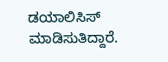ಡಯಾಲಿಸಿಸ್ ಮಾಡಿಸುತಿದ್ದಾರೆ.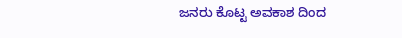ಜನರು ಕೊಟ್ಟ ಅವಕಾಶ ದಿಂದ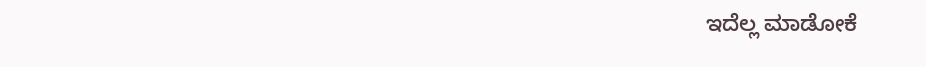ಇದೆಲ್ಲ ಮಾಡೋಕೆ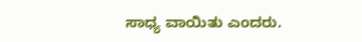ಸಾಧ್ಯ ವಾಯಿತು ಎಂದರು.